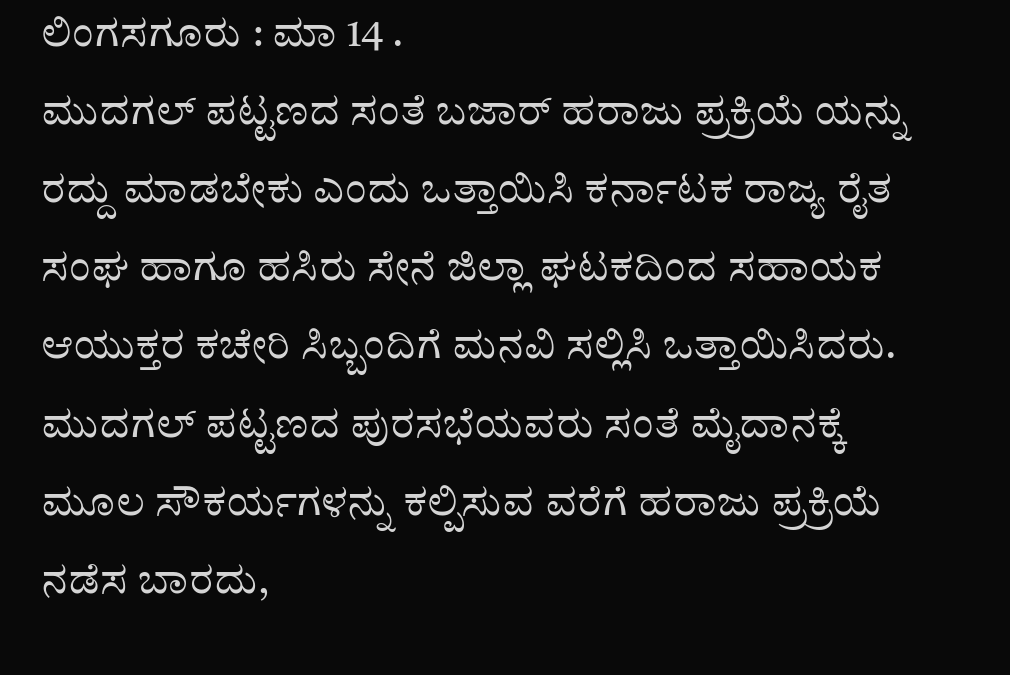ಲಿಂಗಸಗೂರು : ಮಾ 14 .
ಮುದಗಲ್ ಪಟ್ಟಣದ ಸಂತೆ ಬಜಾರ್ ಹರಾಜು ಪ್ರಕ್ರಿಯೆ ಯನ್ನು ರದ್ದು ಮಾಡಬೇಕು ಎಂದು ಒತ್ತಾಯಿಸಿ ಕರ್ನಾಟಕ ರಾಜ್ಯ ರೈತ ಸಂಘ ಹಾಗೂ ಹಸಿರು ಸೇನೆ ಜಿಲ್ಲಾ ಘಟಕದಿಂದ ಸಹಾಯಕ ಆಯುಕ್ತರ ಕಚೇರಿ ಸಿಬ್ಬಂದಿಗೆ ಮನವಿ ಸಲ್ಲಿಸಿ ಒತ್ತಾಯಿಸಿದರು.
ಮುದಗಲ್ ಪಟ್ಟಣದ ಪುರಸಭೆಯವರು ಸಂತೆ ಮೈದಾನಕ್ಕೆ ಮೂಲ ಸೌಕರ್ಯಗಳನ್ನು ಕಲ್ಪಿಸುವ ವರೆಗೆ ಹರಾಜು ಪ್ರಕ್ರಿಯೆ ನಡೆಸ ಬಾರದು,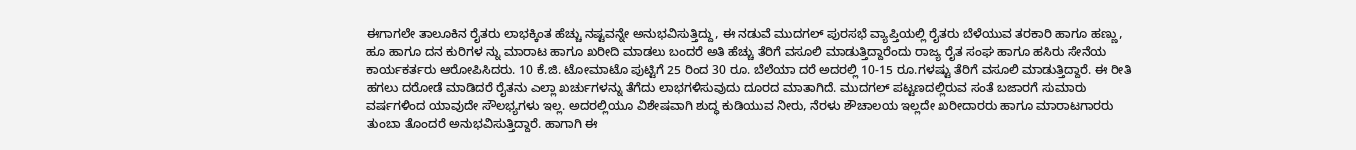ಈಗಾಗಲೇ ತಾಲೂಕಿನ ರೈತರು ಲಾಭಕ್ಕಿಂತ ಹೆಚ್ಚು ನಷ್ಟವನ್ನೇ ಅನುಭವಿಸುತ್ತಿದ್ದು, ಈ ನಡುವೆ ಮುದಗಲ್ ಪುರಸಭೆ ವ್ಯಾಪ್ತಿಯಲ್ಲಿ ರೈತರು ಬೆಳೆಯುವ ತರಕಾರಿ ಹಾಗೂ ಹಣ್ಣು, ಹೂ ಹಾಗೂ ದನ ಕುರಿಗಳ ನ್ನು ಮಾರಾಟ ಹಾಗೂ ಖರೀದಿ ಮಾಡಲು ಬಂದರೆ ಅತಿ ಹೆಚ್ಚು ತೆರಿಗೆ ವಸೂಲಿ ಮಾಡುತ್ತಿದ್ದಾರೆಂದು ರಾಜ್ಯ ರೈತ ಸಂಘ ಹಾಗೂ ಹಸಿರು ಸೇನೆಯ ಕಾರ್ಯಕರ್ತರು ಆರೋಪಿಸಿದರು. 10 ಕೆ.ಜಿ. ಟೋಮಾಟೊ ಪುಟ್ಟಿಗೆ 25 ರಿಂದ 30 ರೂ. ಬೆಲೆಯಾ ದರೆ ಅದರಲ್ಲಿ 10-15 ರೂ.ಗಳಷ್ಟು ತೆರಿಗೆ ವಸೂಲಿ ಮಾಡುತ್ತಿದ್ದಾರೆ. ಈ ರೀತಿ ಹಗಲು ದರೋಡೆ ಮಾಡಿದರೆ ರೈತನು ಎಲ್ಲಾ ಖರ್ಚುಗಳನ್ನು ತೆಗೆದು ಲಾಭಗಳಿಸುವುದು ದೂರದ ಮಾತಾಗಿದೆ. ಮುದಗಲ್ ಪಟ್ಟಣದಲ್ಲಿರುವ ಸಂತೆ ಬಜಾರಗೆ ಸುಮಾರು ವರ್ಷಗಳಿಂದ ಯಾವುದೇ ಸೌಲಭ್ಯಗಳು ಇಲ್ಲ. ಅದರಲ್ಲಿಯೂ ವಿಶೇಷವಾಗಿ ಶುದ್ಧ ಕುಡಿಯುವ ನೀರು, ನೆರಳು ಶೌಚಾಲಯ ಇಲ್ಲದೇ ಖರೀದಾರರು ಹಾಗೂ ಮಾರಾಟಗಾರರು ತುಂಬಾ ತೊಂದರೆ ಅನುಭವಿಸುತ್ತಿದ್ದಾರೆ. ಹಾಗಾಗಿ ಈ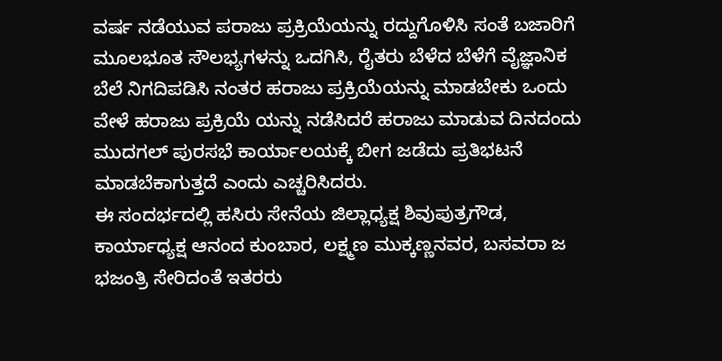ವರ್ಷ ನಡೆಯುವ ಪರಾಜು ಪ್ರಕ್ರಿಯೆಯನ್ನು ರದ್ದುಗೊಳಿಸಿ ಸಂತೆ ಬಜಾರಿಗೆ ಮೂಲಭೂತ ಸೌಲಭ್ಯಗಳನ್ನು ಒದಗಿಸಿ, ರೈತರು ಬೆಳೆದ ಬೆಳೆಗೆ ವೈಜ್ಞಾನಿಕ ಬೆಲೆ ನಿಗದಿಪಡಿಸಿ ನಂತರ ಹರಾಜು ಪ್ರಕ್ರಿಯೆಯನ್ನು ಮಾಡಬೇಕು ಒಂದು ವೇಳೆ ಹರಾಜು ಪ್ರಕ್ರಿಯೆ ಯನ್ನು ನಡೆಸಿದರೆ ಹರಾಜು ಮಾಡುವ ದಿನದಂದು ಮುದಗಲ್ ಪುರಸಭೆ ಕಾರ್ಯಾಲಯಕ್ಕೆ ಬೀಗ ಜಡೆದು ಪ್ರತಿಭಟನೆ ಮಾಡಬೆಕಾಗುತ್ತದೆ ಎಂದು ಎಚ್ಚರಿಸಿದರು.
ಈ ಸಂದರ್ಭದಲ್ಲಿ ಹಸಿರು ಸೇನೆಯ ಜಿಲ್ಲಾಧ್ಯಕ್ಷ ಶಿವುಪುತ್ರಗೌಡ, ಕಾರ್ಯಾಧ್ಯಕ್ಷ ಆನಂದ ಕುಂಬಾರ, ಲಕ್ಷ್ಮಣ ಮುಕ್ಕಣ್ಣನವರ, ಬಸವರಾ ಜ ಭಜಂತ್ರಿ ಸೇರಿದಂತೆ ಇತರರು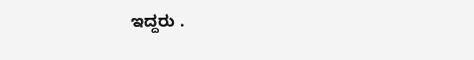ಇದ್ದರು .